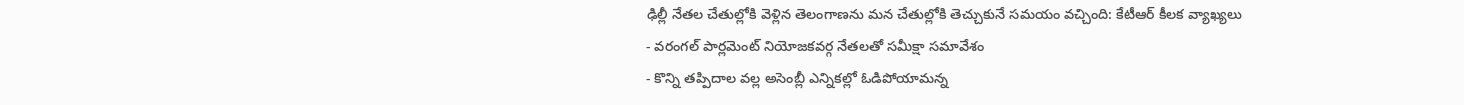ఢిల్లీ నేతల చేతుల్లోకి వెళ్లిన తెలంగాణను మన చేతుల్లోకి తెచ్చుకునే సమయం వచ్చింది: కేటీఆర్ కీలక వ్యాఖ్యలు
- వరంగల్ పార్లమెంట్ నియోజకవర్గ నేతలతో సమీక్షా సమావేశం
- కొన్ని తప్పిదాల వల్ల అసెంబ్లీ ఎన్నికల్లో ఓడిపోయామన్న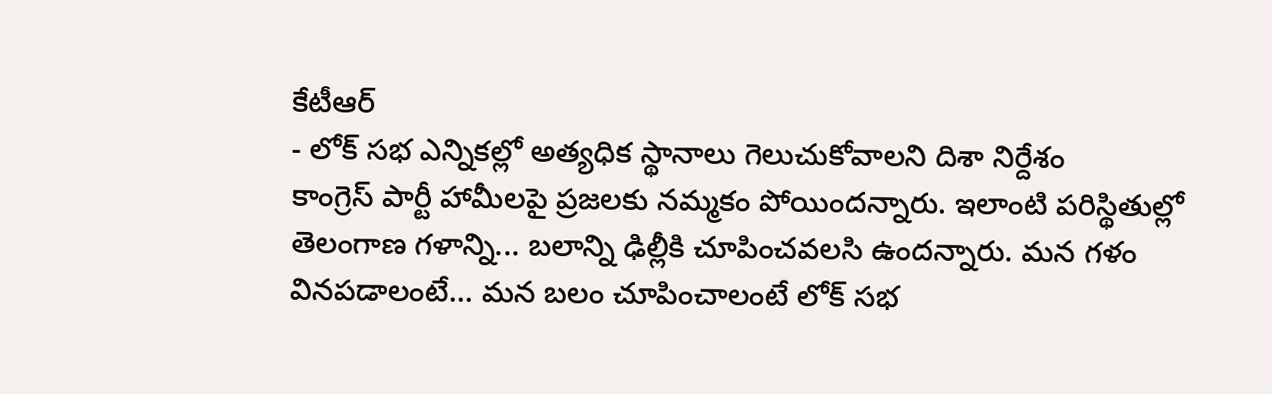కేటీఆర్
- లోక్ సభ ఎన్నికల్లో అత్యధిక స్థానాలు గెలుచుకోవాలని దిశా నిర్దేశం
కాంగ్రెస్ పార్టీ హామీలపై ప్రజలకు నమ్మకం పోయిందన్నారు. ఇలాంటి పరిస్థితుల్లో తెలంగాణ గళాన్ని... బలాన్ని ఢిల్లీకి చూపించవలసి ఉందన్నారు. మన గళం వినపడాలంటే... మన బలం చూపించాలంటే లోక్ సభ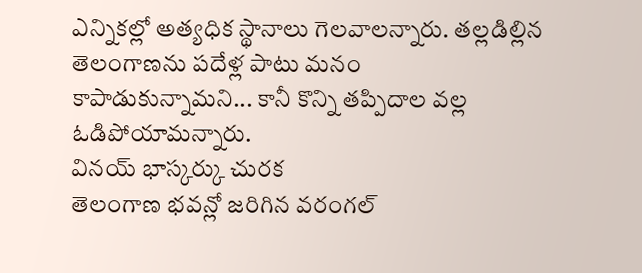ఎన్నికల్లో అత్యధిక స్థానాలు గెలవాలన్నారు. తల్లడిల్లిన తెలంగాణను పదేళ్ల పాటు మనం కాపాడుకున్నామని... కానీ కొన్ని తప్పిదాల వల్ల ఓడిపోయామన్నారు.
వినయ్ భాస్కర్కు చురక
తెలంగాణ భవన్లో జరిగిన వరంగల్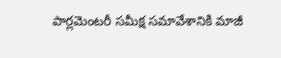పార్లమెంటరీ సమీక్ష సమావేశానికి మాజీ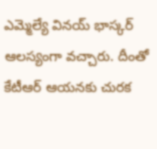ఎమ్మెల్యే వినయ్ భాస్కర్ ఆలస్యంగా వచ్చారు. దీంతో కేటీఆర్ ఆయనకు చురక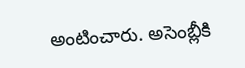అంటించారు. అసెంబ్లీకి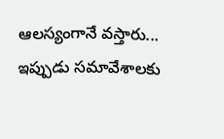ఆలస్యంగానే వస్తారు... ఇప్పుడు సమావేశాలకు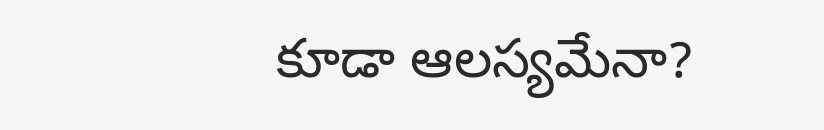కూడా ఆలస్యమేనా?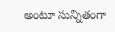అంటూ సున్నితంగా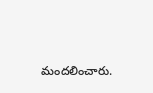మందలించారు.